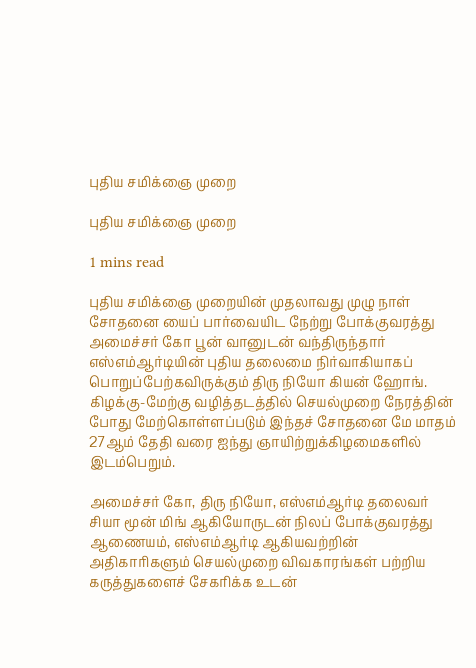புதிய சமிக்ஞை முறை

புதிய சமிக்ஞை முறை

1 mins read

புதிய சமிக்ஞை முறையின் முதலாவது முழு நாள் சோதனை யைப் பார்வையிட நேற்று போக்குவரத்து அமைச்சர் கோ பூன் வானுடன் வந்திருந்தார் எஸ்எம்ஆர்டியின் புதிய தலைமை நிர்வாகியாகப் பொறுப்பேற்கவிருக்கும் திரு நியோ கியன் ஹோங். கிழக்கு-மேற்கு வழித்தடத்தில் செயல்முறை நேரத்தின் போது மேற்கொள்ளப்படும் இந்தச் சோதனை மே மாதம் 27ஆம் தேதி வரை ஐந்து ஞாயிற்றுக்கிழமைகளில் இடம்பெறும்.

அமைச்சர் கோ, திரு நியோ, எஸ்எம்ஆர்டி தலைவர் சியா மூன் மிங் ஆகியோருடன் நிலப் போக்குவரத்து ஆணையம், எஸ்எம்ஆர்டி ஆகியவற்றின் அதிகாரிகளும் செயல்முறை விவகாரங்கள் பற்றிய கருத்துகளைச் சேகரிக்க உடன்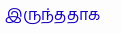இருந்ததாக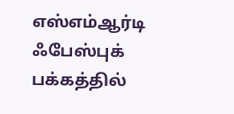எஸ்எம்ஆர்டி ஃபேஸ்புக் பக்கத்தில்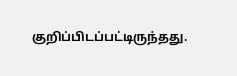குறிப்பிடப்பட்டிருந்தது.